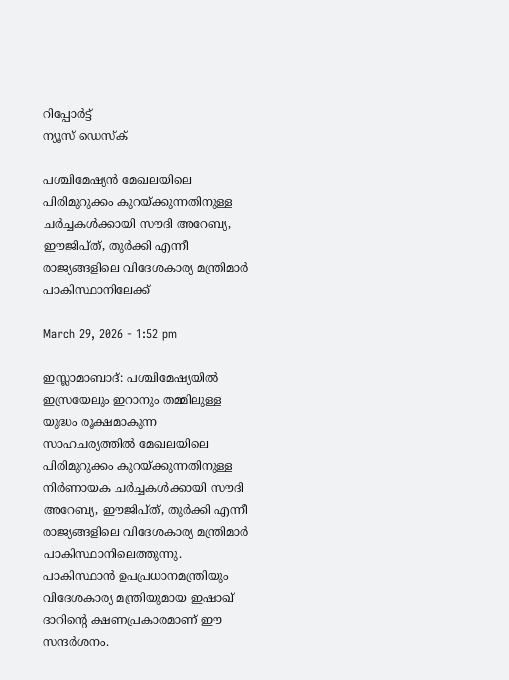റിപ്പോര്‍ട്ട്
ന്യൂസ് ഡെസ്ക്

പശ്ചിമേഷ്യൻ മേഖലയിലെ പിരിമുറുക്കം കുറയ്ക്കുന്നതിനുള്ള ചർച്ചകൾക്കായി സൗദി അറേബ്യ, ഈജിപ്ത്, തുർക്കി എന്നീ രാജ്യങ്ങളിലെ വിദേശകാര്യ മന്ത്രിമാർ പാകിസ്ഥാനിലേക്ക്

March 29, 2026 - 1:52 pm

ഇസ്ലാമാബാദ്: പശ്ചിമേഷ്യയിൽ ഇസ്രയേലും ഇറാനും തമ്മിലുള്ള യുദ്ധം രൂക്ഷമാകുന്ന സാഹചര്യത്തിൽ മേഖലയിലെ പിരിമുറുക്കം കുറയ്ക്കുന്നതിനുള്ള നിർണായക ചർച്ചകൾക്കായി സൗദി അറേബ്യ, ഈജിപ്ത്, തുർക്കി എന്നീ രാജ്യങ്ങളിലെ വിദേശകാര്യ മന്ത്രിമാർ പാകിസ്ഥാനിലെത്തുന്നു. പാകിസ്ഥാൻ ഉപപ്രധാനമന്ത്രിയും വിദേശകാര്യ മന്ത്രിയുമായ ഇഷാഖ് ദാറിന്‍റെ ക്ഷണപ്രകാരമാണ് ഈ സന്ദർശനം.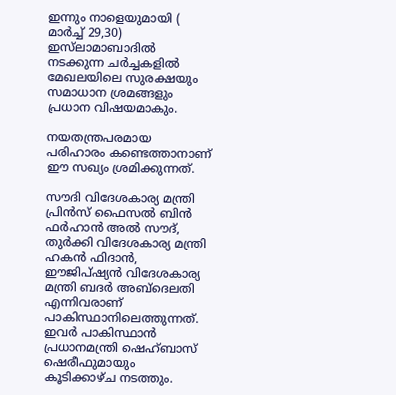ഇന്നും നാളെയുമായി ( മാർച്ച് 29,30) ഇസ്‌ലാമാബാദിൽ നടക്കുന്ന ചർച്ചകളിൽ മേഖലയിലെ സുരക്ഷയും സമാധാന ശ്രമങ്ങളും പ്രധാന വിഷയമാകും.

നയതന്ത്രപരമായ പരിഹാരം കണ്ടെത്താനാണ് ഈ സഖ്യം ശ്രമിക്കുന്നത്.

സൗദി വിദേശകാര്യ മന്ത്രി പ്രിൻസ് ഫൈസൽ ബിൻ ഫർഹാൻ അൽ സൗദ്, തുർക്കി വിദേശകാര്യ മന്ത്രി ഹകൻ ഫിദാൻ, ഈജിപ്ഷ്യൻ വിദേശകാര്യ മന്ത്രി ബദർ അബ്ദെലതി എന്നിവരാണ് പാകിസ്ഥാനിലെത്തുന്നത്. ഇവർ പാകിസ്ഥാൻ പ്രധാനമന്ത്രി ഷെഹ്ബാസ് ഷെരീഫുമായും കൂടിക്കാഴ്ച നടത്തും.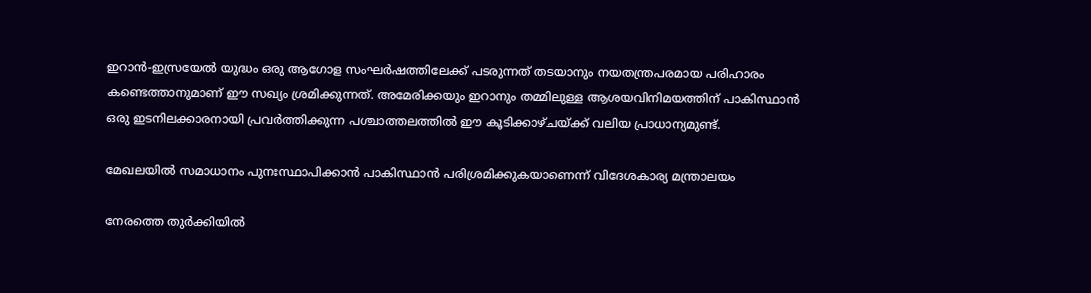ഇറാൻ-ഇസ്രയേൽ യുദ്ധം ഒരു ആഗോള സംഘർഷത്തിലേക്ക് പടരുന്നത് തടയാനും നയതന്ത്രപരമായ പരിഹാരം കണ്ടെത്താനുമാണ് ഈ സഖ്യം ശ്രമിക്കുന്നത്. അമേരിക്കയും ഇറാനും തമ്മിലുള്ള ആശയവിനിമയത്തിന് പാകിസ്ഥാൻ ഒരു ഇടനിലക്കാരനായി പ്രവർത്തിക്കുന്ന പശ്ചാത്തലത്തിൽ ഈ കൂടിക്കാഴ്ചയ്ക്ക് വലിയ പ്രാധാന്യമുണ്ട്.

മേഖലയിൽ സമാധാനം പുനഃസ്ഥാപിക്കാൻ പാകിസ്ഥാൻ പരിശ്രമിക്കുകയാണെന്ന് വിദേശകാര്യ മന്ത്രാലയം

നേരത്തെ തുർക്കിയിൽ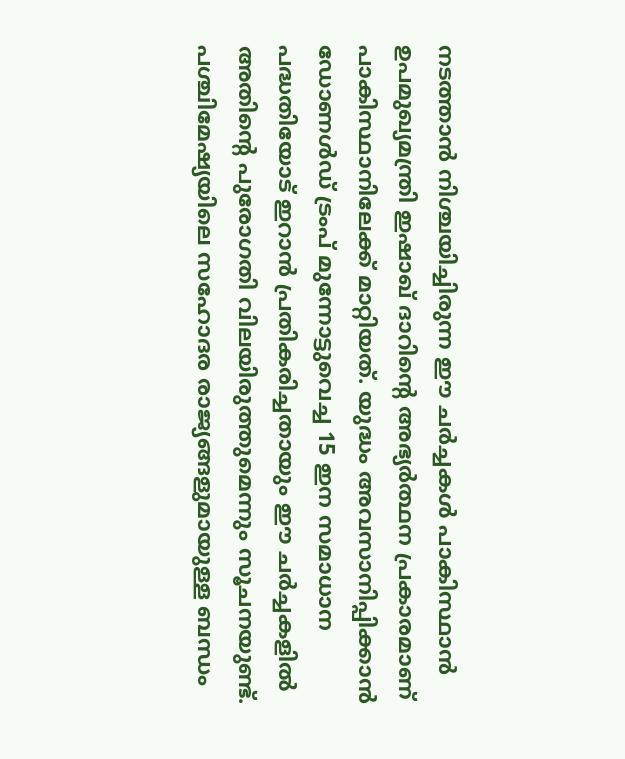നടത്താൻ നിശ്ചയിച്ചിരുന്ന ഈ ചർച്ചകൾ പാകിസ്ഥാൻ ഉപമുഖ്യമന്ത്രി ഇഷാഖ് ദാറിന്‍റെ അഭ്യർത്ഥന പ്രകാരമാണ് പാകിസ്ഥാനിലേക്ക് മാറ്റിയത്. യുദ്ധം അവസാനിപ്പിക്കാൻ ഡോണൾഡ് ട്രംപ് മുന്നോട്ടുവെച്ച 15 ഇന സമാധാന പദ്ധതിയോട് ഇറാൻ പ്രതികരിച്ചതായും ഈ ചർച്ചകളിൽ അതിന്‍റെ പുരോഗതി വിലയിരുത്തുമെന്നും സൂചനയുണ്ട്. പശ്ചിമേഷ്യയിലെ സഹോദര രാജ്യങ്ങളുമായുള്ള ബന്ധം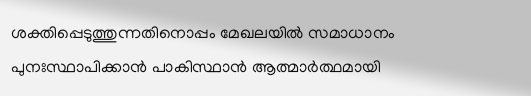ശക്തിപ്പെടുത്തുന്നതിനൊപ്പം മേഖലയിൽ സമാധാനം പുനഃസ്ഥാപിക്കാൻ പാകിസ്ഥാൻ ആത്മാർത്ഥമായി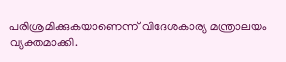പരിശ്രമിക്കുകയാണെന്ന് വിദേശകാര്യ മന്ത്രാലയം വ്യക്തമാക്കി.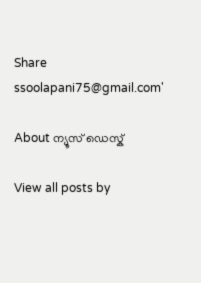Share
ssoolapani75@gmail.com'

About ന്യൂസ് ഡെസ്ക്

View all posts by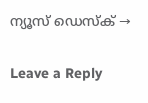ന്യൂസ് ഡെസ്ക് →

Leave a Reply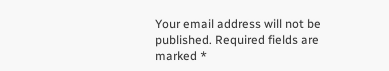Your email address will not be published. Required fields are marked *